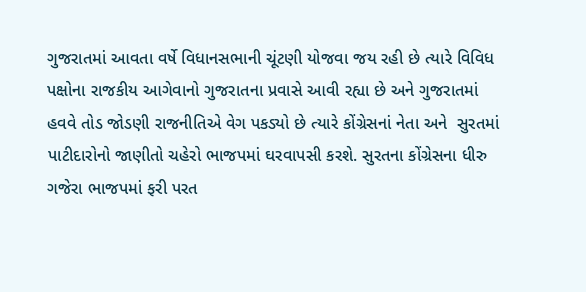ગુજરાતમાં આવતા વર્ષે વિધાનસભાની ચૂંટણી યોજવા જય રહી છે ત્યારે વિવિધ પક્ષોના રાજકીય આગેવાનો ગુજરાતના પ્રવાસે આવી રહ્યા છે અને ગુજરાતમાં હવવે તોડ જોડણી રાજનીતિએ વેગ પકડ્યો છે ત્યારે કોંગ્રેસનાં નેતા અને  સુરતમાં પાટીદારોનો જાણીતો ચહેરો ભાજપમાં ઘરવાપસી કરશે. સુરતના કોંગ્રેસના ધીરુ ગજેરા ભાજપમાં ફરી પરત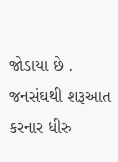જોડાયા છે .  જનસંઘથી શરૂઆત કરનાર ધીરુ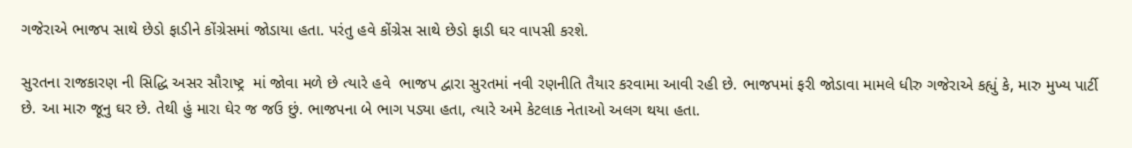ગજેરાએ ભાજપ સાથે છેડો ફાડીને કોંગ્રેસમાં જોડાયા હતા. પરંતુ હવે કોંગ્રેસ સાથે છેડો ફાડી ઘર વાપસી કરશે.

સુરતના રાજકારણ ની સિદ્ધિ અસર સૌરાષ્ટ્ર  માં જોવા મળે છે ત્યારે હવે  ભાજપ દ્વારા સુરતમાં નવી રણનીતિ તૈયાર કરવામા આવી રહી છે. ભાજપમાં ફરી જોડાવા મામલે ધીરુ ગજેરાએ કહ્યું કે, મારુ મુખ્ય પાર્ટી છે. આ મારુ જૂનુ ઘર છે. તેથી હું મારા ઘેર જ જઉ છું. ભાજપના બે ભાગ પડ્યા હતા, ત્યારે અમે કેટલાક નેતાઓ અલગ થયા હતા.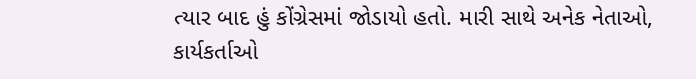ત્યાર બાદ હું કોંગ્રેસમાં જોડાયો હતો. મારી સાથે અનેક નેતાઓ, કાર્યકર્તાઓ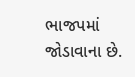ભાજપમાં જોડાવાના છે.